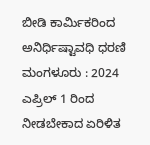ಬೀಡಿ ಕಾರ್ಮಿಕರಿಂದ ಅನಿರ್ಧಿಷ್ಟಾವಧಿ ಧರಣಿ
ಮಂಗಳೂರು : 2024 ಎಪ್ರಿಲ್ 1 ರಿಂದ ನೀಡಬೇಕಾದ ಏರಿಳಿತ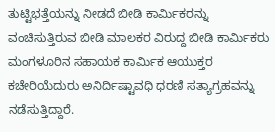ತುಟ್ಟಿಭತ್ತೆಯನ್ನು ನೀಡದೆ ಬೀಡಿ ಕಾರ್ಮಿಕರನ್ನು ವಂಚಿಸುತ್ತಿರುವ ಬೀಡಿ ಮಾಲಕರ ವಿರುದ್ದ ಬೀಡಿ ಕಾರ್ಮಿಕರು ಮಂಗಳೂರಿನ ಸಹಾಯಕ ಕಾರ್ಮಿಕ ಆಯುಕ್ತರ ಕಚೇರಿಯೆದುರು ಅನಿರ್ದಿಷ್ಟಾವಧಿ ಧರಣಿ ಸತ್ಯಾಗ್ರಹವನ್ನು ನಡೆಸುತ್ತಿದ್ದಾರೆ.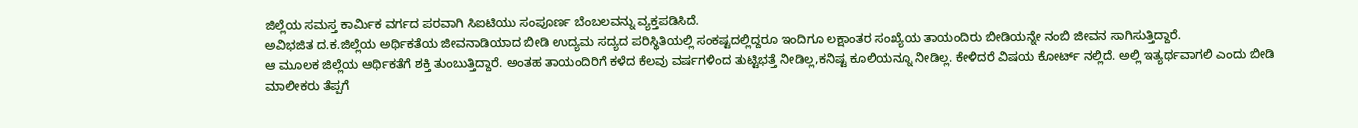ಜಿಲ್ಲೆಯ ಸಮಸ್ತ ಕಾರ್ಮಿಕ ವರ್ಗದ ಪರವಾಗಿ ಸಿಐಟಿಯು ಸಂಪೂರ್ಣ ಬೆಂಬಲವನ್ನು ವ್ಯಕ್ತಪಡಿಸಿದೆ.
ಅವಿಭಜಿತ ದ.ಕ.ಜಿಲ್ಲೆಯ ಅರ್ಥಿಕತೆಯ ಜೀವನಾಡಿಯಾದ ಬೀಡಿ ಉದ್ಯಮ ಸದ್ಯದ ಪರಿಸ್ಥಿತಿಯಲ್ಲಿ ಸಂಕಷ್ಟದಲ್ಲಿದ್ದರೂ ಇಂದಿಗೂ ಲಕ್ಷಾಂತರ ಸಂಖ್ಯೆಯ ತಾಯಂದಿರು ಬೀಡಿಯನ್ನೇ ನಂಬಿ ಜೀವನ ಸಾಗಿಸುತ್ತಿದ್ದಾರೆ.
ಆ ಮೂಲಕ ಜಿಲ್ಲೆಯ ಆರ್ಥಿಕತೆಗೆ ಶಕ್ತಿ ತುಂಬುತ್ತಿದ್ದಾರೆ. ಅಂತಹ ತಾಯಂದಿರಿಗೆ ಕಳೆದ ಕೆಲವು ವರ್ಷಗಳಿಂದ ತುಟ್ಟಿಭತ್ತೆ ನೀಡಿಲ್ಲ,ಕನಿಷ್ಟ ಕೂಲಿಯನ್ನೂ ನೀಡಿಲ್ಲ. ಕೇಳಿದರೆ ವಿಷಯ ಕೋರ್ಟ್ ನಲ್ಲಿದೆ. ಅಲ್ಲಿ ಇತ್ಯರ್ಥವಾಗಲಿ ಎಂದು ಬೀಡಿ ಮಾಲೀಕರು ತೆಪ್ಪಗೆ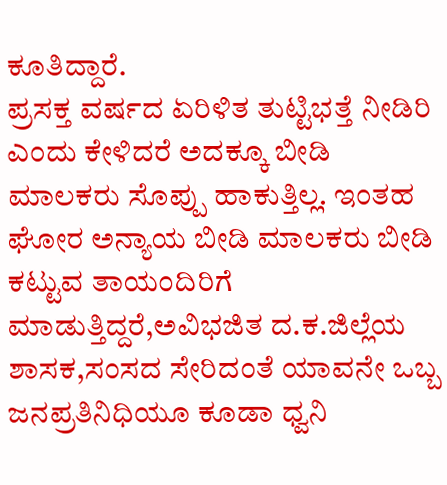ಕೂತಿದ್ದಾರೆ.
ಪ್ರಸಕ್ತ ವರ್ಷದ ಏರಿಳಿತ ತುಟ್ಟಿಭತ್ತೆ ನೀಡಿರಿ ಎಂದು ಕೇಳಿದರೆ ಅದಕ್ಕೂ ಬೀಡಿ ಮಾಲಕರು ಸೊಪ್ಪು ಹಾಕುತ್ತಿಲ್ಲ. ಇಂತಹ ಘೋರ ಅನ್ಯಾಯ ಬೀಡಿ ಮಾಲಕರು ಬೀಡಿ ಕಟ್ಟುವ ತಾಯಂದಿರಿಗೆ ಮಾಡುತ್ತಿದ್ದರೆ,ಅವಿಭಜಿತ ದ.ಕ.ಜಿಲ್ಲೆಯ ಶಾಸಕ,ಸಂಸದ ಸೇರಿದಂತೆ ಯಾವನೇ ಒಬ್ಬ ಜನಪ್ರತಿನಿಧಿಯೂ ಕೂಡಾ ಧ್ವನಿ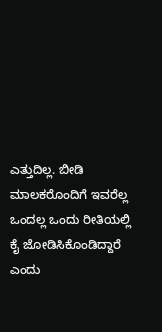ಎತ್ತುದಿಲ್ಲ. ಬೀಡಿ ಮಾಲಕರೊಂದಿಗೆ ಇವರೆಲ್ಲ ಒಂದಲ್ಲ ಒಂದು ರೀತಿಯಲ್ಲಿ ಕೈ ಜೋಡಿಸಿಕೊಂಡಿದ್ದಾರೆ ಎಂದು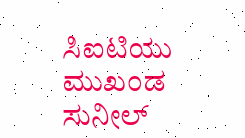ಸಿಐಟಿಯು ಮುಖಂಡ ಸುನೀಲ್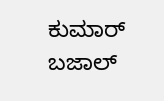ಕುಮಾರ್ ಬಜಾಲ್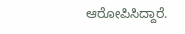ಆರೋಪಿಸಿದ್ದಾರೆ.